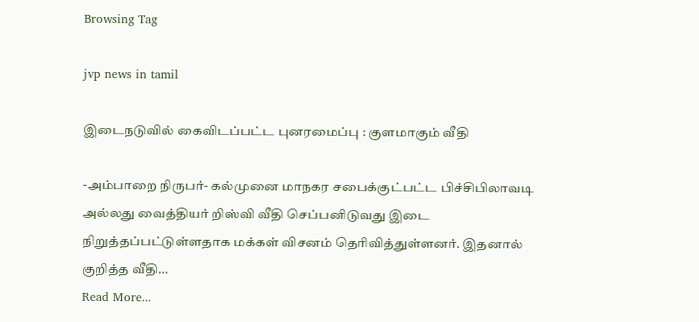Browsing Tag

jvp news in tamil

இடைநடுவில் கைவிடப்பட்ட புனரமைப்பு : குளமாகும் வீதி

-அம்பாறை நிருபர்- கல்முனை மாநகர சபைக்குட்பட்ட பிச்சிபிலாவடி அல்லது வைத்தியர் றிஸ்வி வீதி செப்பனிடுவது இடை நிறுத்தப்பட்டுள்ளதாக மக்கள் விசனம் தெரிவித்துள்ளனர். இதனால் குறித்த வீதி…
Read More...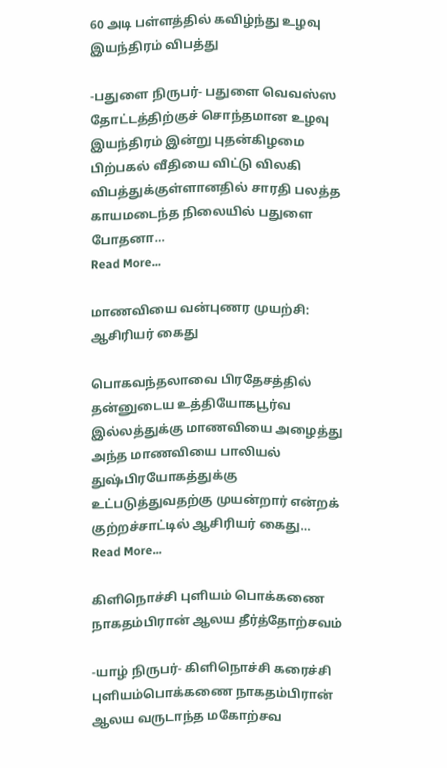60 அடி பள்ளத்தில் கவிழ்ந்து உழவு இயந்திரம் விபத்து

-பதுளை நிருபர்- பதுளை வெவஸ்ஸ தோட்டத்திற்குச் சொந்தமான உழவு இயந்திரம் இன்று புதன்கிழமை பிற்பகல் வீதியை விட்டு விலகி விபத்துக்குள்ளானதில் சாரதி பலத்த காயமடைந்த நிலையில் பதுளை போதனா…
Read More...

மாணவியை வன்புணர முயற்சி: ஆசிரியர் கைது

பொகவந்தலாவை பிரதேசத்தில் தன்னுடைய உத்தியோகபூர்வ இல்லத்துக்கு மாணவியை அழைத்து அந்த மாணவியை பாலியல் துஷ்பிரயோகத்துக்கு உட்படுத்துவதற்கு முயன்றார் என்றக் குற்றச்சாட்டில் ஆசிரியர் கைது…
Read More...

கிளிநொச்சி புளியம் பொக்கணை நாகதம்பிரான் ஆலய தீர்த்தோற்சவம்

-யாழ் நிருபர்- கிளிநொச்சி கரைச்சி புளியம்பொக்கணை நாகதம்பிரான் ஆலய வருடாந்த மகோற்சவ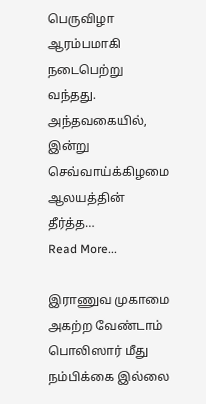பெருவிழா ஆரம்பமாகி நடைபெற்று வந்தது. அந்தவகையில்,  இன்று செவ்வாய்க்கிழமை ஆலயத்தின் தீர்த்த…
Read More...

இராணுவ முகாமை அகற்ற வேண்டாம் பொலிஸார் மீது நம்பிக்கை இல்லை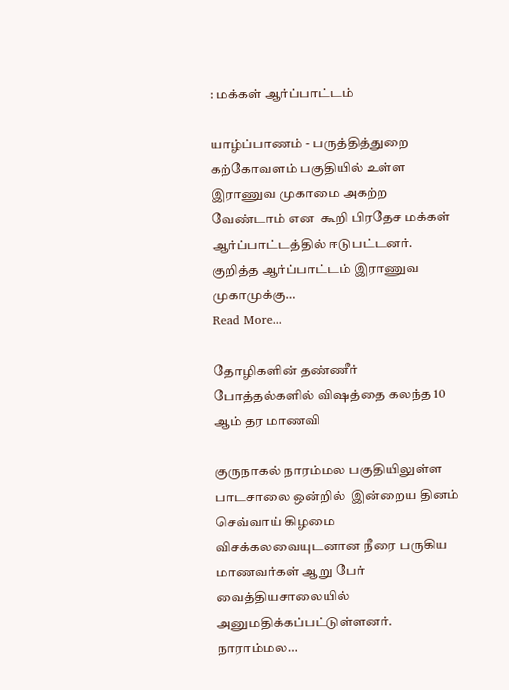: மக்கள் ஆர்ப்பாட்டம்

யாழ்ப்பாணம் - பருத்தித்துறை கற்கோவளம் பகுதியில் உள்ள இராணுவ முகாமை அகற்ற வேண்டாம் என  கூறி பிரதேச மக்கள் ஆர்ப்பாட்டத்தில் ஈடுபட்டனர். குறித்த ஆர்ப்பாட்டம் இராணுவ முகாமுக்கு…
Read More...

தோழிகளின் தண்ணீர் போத்தல்களில் விஷத்தை கலந்த 10 ஆம் தர மாணவி

குருநாகல் நாரம்மல பகுதியிலுள்ள பாடசாலை ஒன்றில்  இன்றைய தினம் செவ்வாய் கிழமை விசக்கலவையுடனான நீரை பருகிய மாணவர்கள் ஆறு பேர் வைத்தியசாலையில் அனுமதிக்கப்பட்டுள்ளனர். நாராம்மல…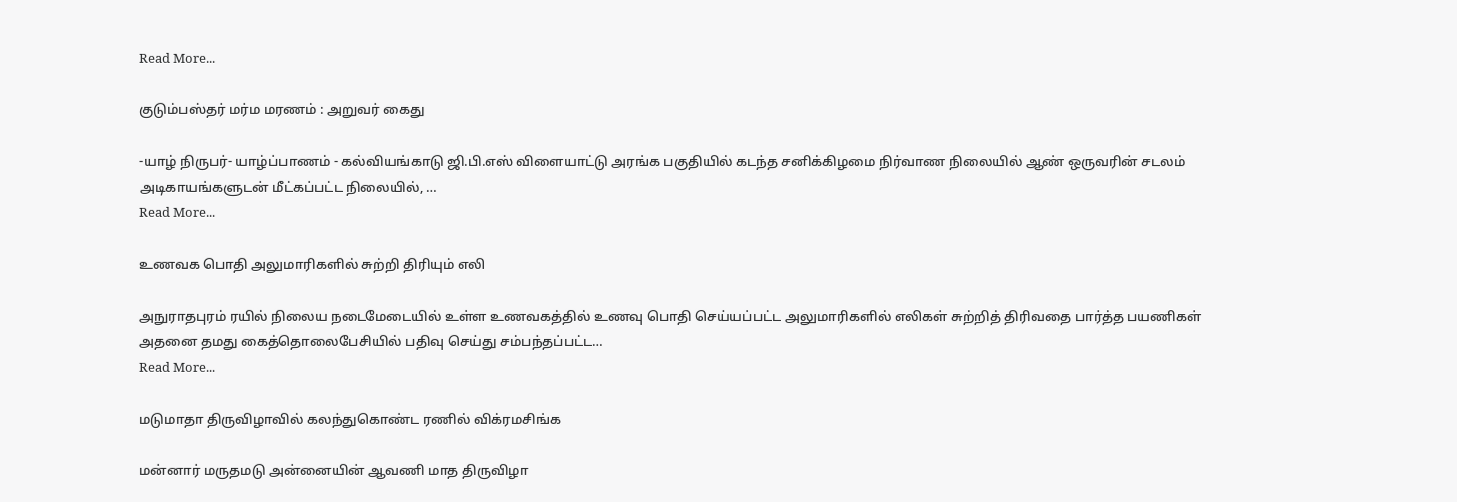Read More...

குடும்பஸ்தர் மர்ம மரணம் : அறுவர் கைது

-யாழ் நிருபர்- யாழ்ப்பாணம் - கல்வியங்காடு ஜி.பி.எஸ் விளையாட்டு அரங்க பகுதியில் கடந்த சனிக்கிழமை நிர்வாண நிலையில் ஆண் ஒருவரின் சடலம் அடிகாயங்களுடன் மீட்கப்பட்ட நிலையில், …
Read More...

உணவக பொதி அலுமாரிகளில் சுற்றி திரியும் எலி

அநுராதபுரம் ரயில் நிலைய நடைமேடையில் உள்ள உணவகத்தில் உணவு பொதி செய்யப்பட்ட அலுமாரிகளில் எலிகள் சுற்றித் திரிவதை பார்த்த பயணிகள் அதனை தமது கைத்தொலைபேசியில் பதிவு செய்து சம்பந்தப்பட்ட…
Read More...

மடுமாதா திருவிழாவில் கலந்துகொண்ட ரணில் விக்ரமசிங்க

மன்னார் மருதமடு அன்னையின் ஆவணி மாத திருவிழா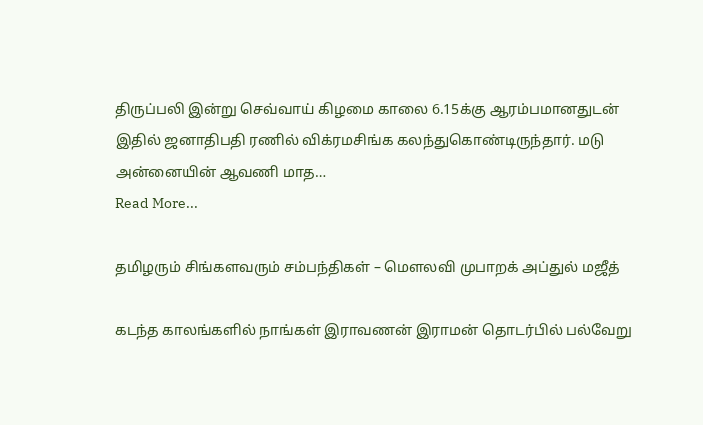திருப்பலி இன்று செவ்வாய் கிழமை காலை 6.15க்கு ஆரம்பமானதுடன் இதில் ஜனாதிபதி ரணில் விக்ரமசிங்க கலந்துகொண்டிருந்தார். மடு அன்னையின் ஆவணி மாத…
Read More...

தமிழரும் சிங்களவரும் சம்பந்திகள் – மௌலவி முபாறக் அப்துல் மஜீத்

கடந்த காலங்களில் நாங்கள் இராவணன் இராமன் தொடர்பில் பல்வேறு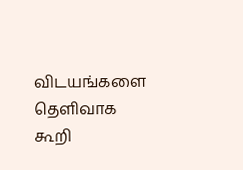விடயங்களை தெளிவாக கூறி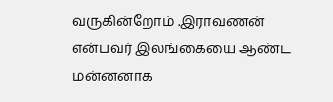வருகின்றோம் .இராவணன் என்பவர் இலங்கையை ஆண்ட மன்னனாக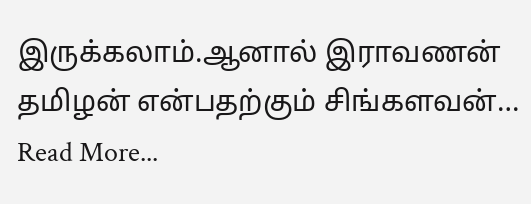இருக்கலாம்.ஆனால் இராவணன் தமிழன் என்பதற்கும் சிங்களவன்…
Read More...